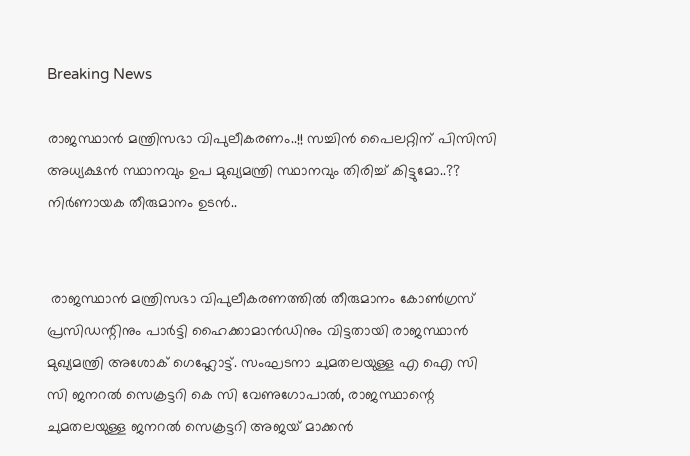Breaking News

രാജസ്ഥാന്‍ മന്ത്രിസഭാ വിപുലീകരണം..!! സച്ചിൻ പൈലറ്റിന് പിസിസി അധ്യക്ഷൻ സ്ഥാനവും ഉപ മുഖ്യമന്ത്രി സ്ഥാനവും തിരിച്ച് കിട്ടുമോ..?? നിർണായക തീരുമാനം ഉടൻ..


 രാജസ്ഥാന്‍ മന്ത്രിസഭാ വിപുലീകരണത്തില്‍ തീരുമാനം കോണ്‍ഗ്രസ് പ്രസിഡന്റിനും പാര്‍ട്ടി ഹൈക്കാമാന്‍ഡിനും വിട്ടതായി രാജസ്ഥാന്‍ മുഖ്യമന്ത്രി അശോക് ഗെഹ്ലോട്ട്. സംഘടനാ ചുമതലയുള്ള എ ഐ സി സി ജനറല്‍ സെക്രട്ടറി കെ സി വേണുഗോപാല്‍, രാജസ്ഥാന്റെ ചുമതലയുള്ള ജനറല്‍ സെക്രട്ടറി അജയ് മാക്കന്‍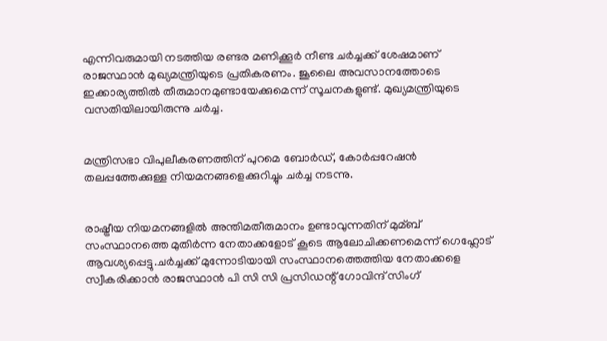എന്നിവരുമായി നടത്തിയ രണ്ടര മണിക്കൂര്‍ നീണ്ട ചര്‍ച്ചക്ക് ശേഷമാണ് രാജസ്ഥാന്‍ മുഖ്യമന്ത്രിയുടെ പ്രതികരണം. ജൂലൈ അവസാനത്തോടെ ഇക്കാര്യത്തില്‍ തീരുമാനമുണ്ടായേക്കുമെന്ന് സൂചനകളുണ്ട്. മുഖ്യമന്ത്രിയുടെ വസതിയിലായിരുന്നു ചര്‍ച്ച.


മന്ത്രിസഭാ വിപുലീകരണത്തിന് പുറമെ ബോര്‍ഡ്, കോര്‍പ്പറേഷന്‍ തലപ്പത്തേക്കുള്ള നിയമനങ്ങളെക്കുറിച്ചും ചര്‍ച്ച നടന്നു.


രാഷ്ട്രീയ നിയമനങ്ങളില്‍ അന്തിമതീരുമാനം ഉണ്ടാവുന്നതിന് മുമ്ബ് സംസ്ഥാനത്തെ മുതിര്‍ന്ന നേതാക്കളോട് കൂടെ ആലോചിക്കണമെന്ന് ഗെഹ്ലോട് ആവശ്യപ്പെട്ടു.ചര്‍ച്ചക്ക് മുന്നോടിയായി സംസ്ഥാനത്തെത്തിയ നേതാക്കളെ സ്വീകരിക്കാന്‍ രാജസ്ഥാന്‍ പി സി സി പ്രസിഡന്റ് ഗോവിന്ദ് സിംഗ്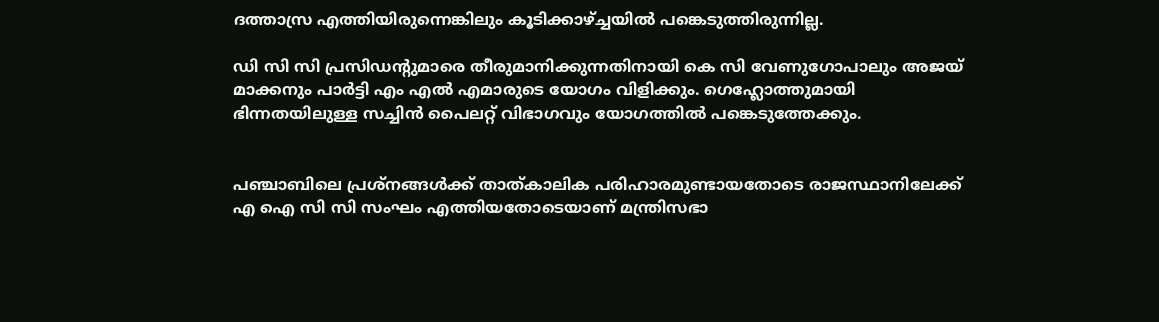ദത്താസ്ര എത്തിയിരുന്നെങ്കിലും കൂടിക്കാഴ്ച്ചയില്‍ പങ്കെടുത്തിരുന്നില്ല.

ഡി സി സി പ്രസിഡന്റുമാരെ തീരുമാനിക്കുന്നതിനായി കെ സി വേണുഗോപാലും അജയ് മാക്കനും പാര്‍ട്ടി എം എല്‍ എമാരുടെ യോഗം വിളിക്കും. ഗെഹ്ലോത്തുമായി ഭിന്നതയിലുള്ള സച്ചിന്‍ പൈലറ്റ് വിഭാഗവും യോഗത്തില്‍ പങ്കെടുത്തേക്കും.


പഞ്ചാബിലെ പ്രശ്നങ്ങള്‍ക്ക് താത്കാലിക പരിഹാരമുണ്ടായതോടെ രാജസ്ഥാനിലേക്ക് എ ഐ സി സി സംഘം എത്തിയതോടെയാണ് മന്ത്രിസഭാ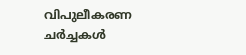വിപുലീകരണ ചര്‍ച്ചകള്‍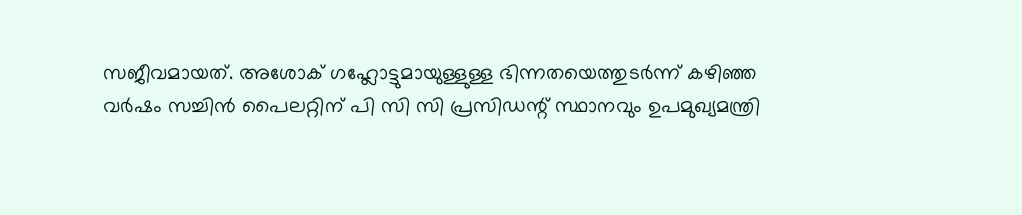സജീവമായത്. അശോക് ഗഹ്ലോട്ടുമായുള്ളുള്ള ഭിന്നതയെത്തുടര്‍ന്ന് കഴിഞ്ഞ വര്‍ഷം സച്ചിന്‍ പൈലറ്റിന് പി സി സി പ്രസിഡന്റ് സ്ഥാനവും ഉപമുഖ്യമന്ത്രി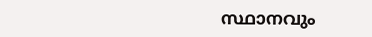സ്ഥാനവും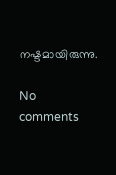നഷ്ടമായിരുന്നു.

No comments